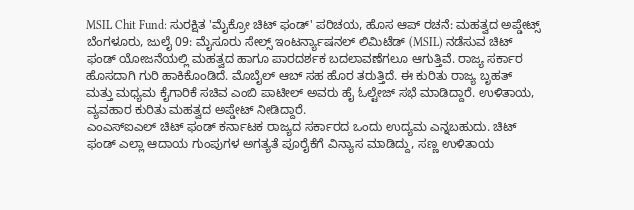MSIL Chit Fund: ಸುರಕ್ಷಿತ 'ಮೈಕ್ರೋ ಚಿಟ್ ಫಂಡ್' ಪರಿಚಯ, ಹೊಸ ಆಪ್ ರಚನೆ: ಮಹತ್ವದ ಅಪ್ಡೇಟ್ಸ್
ಬೆಂಗಳೂರು, ಜುಲೈ 09: ಮೈಸೂರು ಸೇಲ್ಸ್ ಇಂಟರ್ನ್ಯಾಷನಲ್ ಲಿಮಿಟೆಡ್ (MSIL) ನಡೆಸುವ ಚಿಟ್ ಫಂಡ್ ಯೋಜನೆಯಲ್ಲಿ ಮಹತ್ವದ ಹಾಗೂ ಪಾರದರ್ಶಕ ಬದಲಾವಣೆಗಲೂ ಆಗುತ್ತಿವೆ. ರಾಜ್ಯ ಸರ್ಕಾರ ಹೊಸದಾಗಿ ಗುರಿ ಹಾಕಿಕೊಂಡಿದೆ. ಮೊಬೈಲ್ ಆಬ್ ಸಹ ಹೊರ ತರುತ್ತಿದೆ. ಈ ಕುರಿತು ರಾಜ್ಯ ಬೃಹತ್ ಮತ್ತು ಮಧ್ಯಮ ಕೈಗಾರಿಕೆ ಸಚಿವ ಎಂಬಿ ಪಾಟೀಲ್ ಅವರು ಹೈ ಓಲ್ಟೇಜ್ ಸಭೆ ಮಾಡಿದ್ದಾರೆ. ಉಳಿತಾಯ, ವ್ಯವಹಾರ ಕುರಿತು ಮಹತ್ವದ ಅಪ್ಡೇಟ್ ನೀಡಿದ್ದಾರೆ.
ಎಂಎಸ್ಐಎಲ್ ಚಿಟ್ ಫಂಡ್ ಕರ್ನಾಟಕ ರಾಜ್ಯದ ಸರ್ಕಾರದ ಒಂದು ಉದ್ಯಮ ಎನ್ನಬಹುದು. ಚಿಟ್ ಫಂಡ್ ಎಲ್ಲಾ ಆದಾಯ ಗುಂಪುಗಳ ಅಗತ್ಯತೆ ಪೂರೈಕೆಗೆ ವಿನ್ಯಾಸ ಮಾಡಿದ್ದು, ಸಣ್ಣ ಉಳಿತಾಯ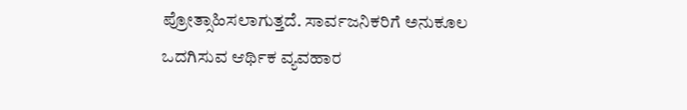ಪ್ರೋತ್ಸಾಹಿಸಲಾಗುತ್ತದೆ. ಸಾರ್ವಜನಿಕರಿಗೆ ಅನುಕೂಲ ಒದಗಿಸುವ ಆರ್ಥಿಕ ವ್ಯವಹಾರ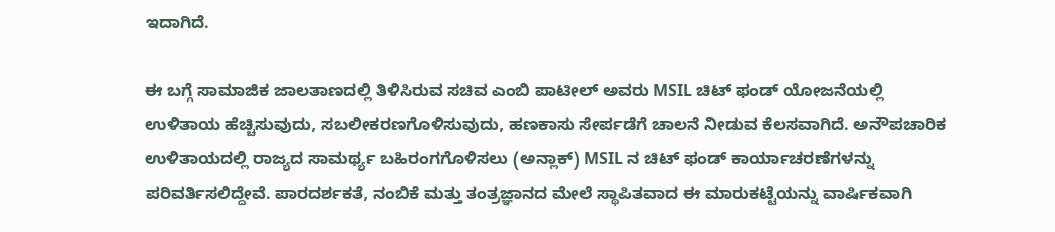ಇದಾಗಿದೆ.

ಈ ಬಗ್ಗೆ ಸಾಮಾಜಿಕ ಜಾಲತಾಣದಲ್ಲಿ ತಿಳಿಸಿರುವ ಸಚಿವ ಎಂಬಿ ಪಾಟೀಲ್ ಅವರು MSIL ಚಿಟ್ ಫಂಡ್ ಯೋಜನೆಯಲ್ಲಿ ಉಳಿತಾಯ ಹೆಚ್ಚಿಸುವುದು, ಸಬಲೀಕರಣಗೊಳಿಸುವುದು, ಹಣಕಾಸು ಸೇರ್ಪಡೆಗೆ ಚಾಲನೆ ನೀಡುವ ಕೆಲಸವಾಗಿದೆ. ಅನೌಪಚಾರಿಕ ಉಳಿತಾಯದಲ್ಲಿ ರಾಜ್ಯದ ಸಾಮರ್ಥ್ಯ ಬಹಿರಂಗಗೊಳಿಸಲು (ಅನ್ಲಾಕ್) MSIL ನ ಚಿಟ್ ಫಂಡ್ ಕಾರ್ಯಾಚರಣೆಗಳನ್ನು ಪರಿವರ್ತಿಸಲಿದ್ದೇವೆ. ಪಾರದರ್ಶಕತೆ, ನಂಬಿಕೆ ಮತ್ತು ತಂತ್ರಜ್ಞಾನದ ಮೇಲೆ ಸ್ಥಾಪಿತವಾದ ಈ ಮಾರುಕಟ್ಟೆಯನ್ನು ವಾರ್ಷಿಕವಾಗಿ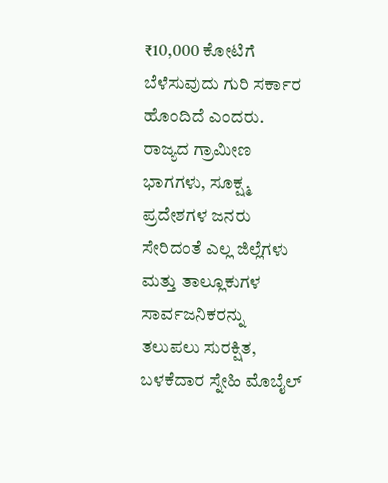₹10,000 ಕೋಟಿಗೆ ಬೆಳೆಸುವುದು ಗುರಿ ಸರ್ಕಾರ ಹೊಂದಿದೆ ಎಂದರು.
ರಾಜ್ಯದ ಗ್ರಾಮೀಣ ಭಾಗಗಳು, ಸೂಕ್ಷ್ಮ ಪ್ರದೇಶಗಳ ಜನರು ಸೇರಿದಂತೆ ಎಲ್ಲ ಜಿಲ್ಲೆಗಳು ಮತ್ತು ತಾಲ್ಲೂಕುಗಳ ಸಾರ್ವಜನಿಕರನ್ನು ತಲುಪಲು ಸುರಕ್ಷಿತ, ಬಳಕೆದಾರ ಸ್ನೇಹಿ ಮೊಬೈಲ್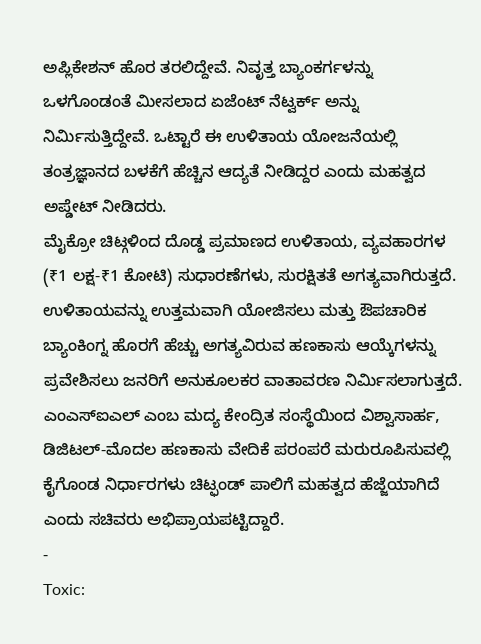ಅಪ್ಲಿಕೇಶನ್ ಹೊರ ತರಲಿದ್ದೇವೆ. ನಿವೃತ್ತ ಬ್ಯಾಂಕರ್ಗಳನ್ನು ಒಳಗೊಂಡಂತೆ ಮೀಸಲಾದ ಏಜೆಂಟ್ ನೆಟ್ವರ್ಕ್ ಅನ್ನು ನಿರ್ಮಿಸುತ್ತಿದ್ದೇವೆ. ಒಟ್ಟಾರೆ ಈ ಉಳಿತಾಯ ಯೋಜನೆಯಲ್ಲಿ ತಂತ್ರಜ್ಞಾನದ ಬಳಕೆಗೆ ಹೆಚ್ಚಿನ ಆದ್ಯತೆ ನೀಡಿದ್ದರ ಎಂದು ಮಹತ್ವದ ಅಪ್ಡೇಟ್ ನೀಡಿದರು.
ಮೈಕ್ರೋ ಚಿಟ್ಗಳಿಂದ ದೊಡ್ಡ ಪ್ರಮಾಣದ ಉಳಿತಾಯ, ವ್ಯವಹಾರಗಳ (₹1 ಲಕ್ಷ-₹1 ಕೋಟಿ) ಸುಧಾರಣೆಗಳು, ಸುರಕ್ಷಿತತೆ ಅಗತ್ಯವಾಗಿರುತ್ತದೆ. ಉಳಿತಾಯವನ್ನು ಉತ್ತಮವಾಗಿ ಯೋಜಿಸಲು ಮತ್ತು ಔಪಚಾರಿಕ ಬ್ಯಾಂಕಿಂಗ್ನ ಹೊರಗೆ ಹೆಚ್ಚು ಅಗತ್ಯವಿರುವ ಹಣಕಾಸು ಆಯ್ಕೆಗಳನ್ನು ಪ್ರವೇಶಿಸಲು ಜನರಿಗೆ ಅನುಕೂಲಕರ ವಾತಾವರಣ ನಿರ್ಮಿಸಲಾಗುತ್ತದೆ.
ಎಂಎಸ್ಐಎಲ್ ಎಂಬ ಮದ್ಯ ಕೇಂದ್ರಿತ ಸಂಸ್ಥೆಯಿಂದ ವಿಶ್ವಾಸಾರ್ಹ, ಡಿಜಿಟಲ್-ಮೊದಲ ಹಣಕಾಸು ವೇದಿಕೆ ಪರಂಪರೆ ಮರುರೂಪಿಸುವಲ್ಲಿ ಕೈಗೊಂಡ ನಿರ್ಧಾರಗಳು ಚಿಟ್ಫಂಡ್ ಪಾಲಿಗೆ ಮಹತ್ವದ ಹೆಜ್ಜೆಯಾಗಿದೆ ಎಂದು ಸಚಿವರು ಅಭಿಪ್ರಾಯಪಟ್ಟಿದ್ದಾರೆ.
-
Toxic: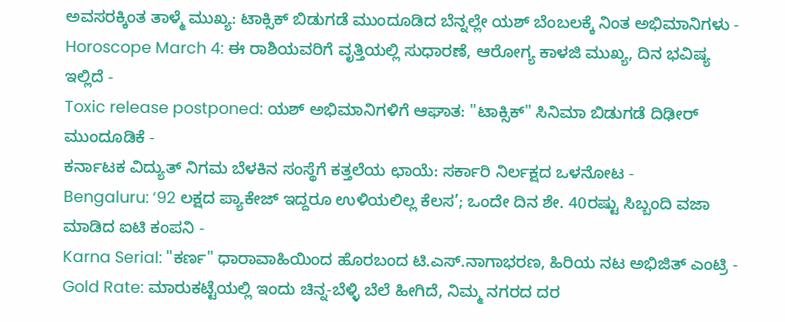ಅವಸರಕ್ಕಿಂತ ತಾಳ್ಮೆ ಮುಖ್ಯ: ಟಾಕ್ಸಿಕ್ ಬಿಡುಗಡೆ ಮುಂದೂಡಿದ ಬೆನ್ನಲ್ಲೇ ಯಶ್ ಬೆಂಬಲಕ್ಕೆ ನಿಂತ ಅಭಿಮಾನಿಗಳು -
Horoscope March 4: ಈ ರಾಶಿಯವರಿಗೆ ವೃತ್ತಿಯಲ್ಲಿ ಸುಧಾರಣೆ, ಆರೋಗ್ಯ ಕಾಳಜಿ ಮುಖ್ಯ, ದಿನ ಭವಿಷ್ಯ ಇಲ್ಲಿದೆ -
Toxic release postponed: ಯಶ್ ಅಭಿಮಾನಿಗಳಿಗೆ ಆಘಾತ: "ಟಾಕ್ಸಿಕ್" ಸಿನಿಮಾ ಬಿಡುಗಡೆ ದಿಢೀರ್ ಮುಂದೂಡಿಕೆ -
ಕರ್ನಾಟಕ ವಿದ್ಯುತ್ ನಿಗಮ ಬೆಳಕಿನ ಸಂಸ್ಥೆಗೆ ಕತ್ತಲೆಯ ಛಾಯೆ: ಸರ್ಕಾರಿ ನಿರ್ಲಕ್ಷದ ಒಳನೋಟ -
Bengaluru: ‘92 ಲಕ್ಷದ ಪ್ಯಾಕೇಜ್ ಇದ್ದರೂ ಉಳಿಯಲಿಲ್ಲ ಕೆಲಸ’; ಒಂದೇ ದಿನ ಶೇ. 40ರಷ್ಟು ಸಿಬ್ಬಂದಿ ವಜಾ ಮಾಡಿದ ಐಟಿ ಕಂಪನಿ -
Karna Serial: "ಕರ್ಣ" ಧಾರಾವಾಹಿಯಿಂದ ಹೊರಬಂದ ಟಿ.ಎಸ್.ನಾಗಾಭರಣ, ಹಿರಿಯ ನಟ ಅಭಿಜಿತ್ ಎಂಟ್ರಿ -
Gold Rate: ಮಾರುಕಟ್ಟೆಯಲ್ಲಿ ಇಂದು ಚಿನ್ನ-ಬೆಳ್ಳಿ ಬೆಲೆ ಹೀಗಿದೆ, ನಿಮ್ಮ ನಗರದ ದರ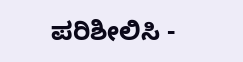ಪರಿಶೀಲಿಸಿ -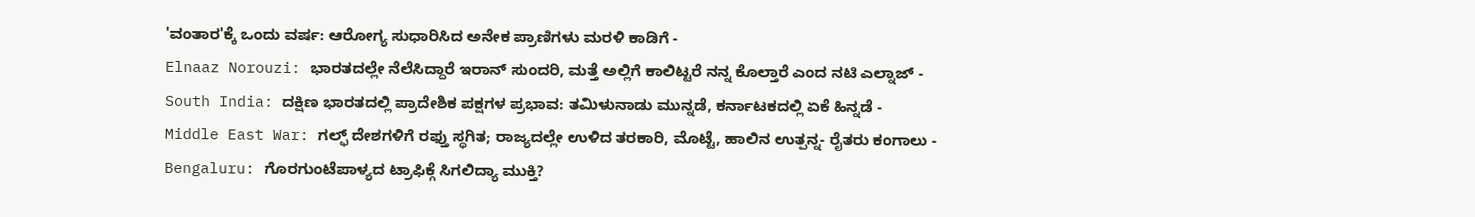'ವಂತಾರ'ಕ್ಕೆ ಒಂದು ವರ್ಷ: ಆರೋಗ್ಯ ಸುಧಾರಿಸಿದ ಅನೇಕ ಪ್ರಾಣಿಗಳು ಮರಳಿ ಕಾಡಿಗೆ -
Elnaaz Norouzi: ಭಾರತದಲ್ಲೇ ನೆಲೆಸಿದ್ದಾರೆ ಇರಾನ್ ಸುಂದರಿ, ಮತ್ತೆ ಅಲ್ಲಿಗೆ ಕಾಲಿಟ್ಟರೆ ನನ್ನ ಕೊಲ್ತಾರೆ ಎಂದ ನಟಿ ಎಲ್ನಾಜ್ -
South India: ದಕ್ಷಿಣ ಭಾರತದಲ್ಲಿ ಪ್ರಾದೇಶಿಕ ಪಕ್ಷಗಳ ಪ್ರಭಾವ: ತಮಿಳುನಾಡು ಮುನ್ನಡೆ, ಕರ್ನಾಟಕದಲ್ಲಿ ಏಕೆ ಹಿನ್ನಡೆ -
Middle East War: ಗಲ್ಫ್ ದೇಶಗಳಿಗೆ ರಫ್ತು ಸ್ಥಗಿತ; ರಾಜ್ಯದಲ್ಲೇ ಉಳಿದ ತರಕಾರಿ, ಮೊಟ್ಟೆ, ಹಾಲಿನ ಉತ್ಪನ್ನ- ರೈತರು ಕಂಗಾಲು -
Bengaluru: ಗೊರಗುಂಟೆಪಾಳ್ಯದ ಟ್ರಾಫಿಕ್ಗೆ ಸಿಗಲಿದ್ಯಾ ಮುಕ್ತಿ?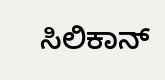ಸಿಲಿಕಾನ್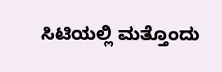ಸಿಟಿಯಲ್ಲಿ ಮತ್ತೊಂದು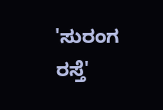'ಸುರಂಗ ರಸ್ತೆ'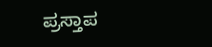ಪ್ರಸ್ತಾಪ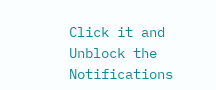Click it and Unblock the Notifications